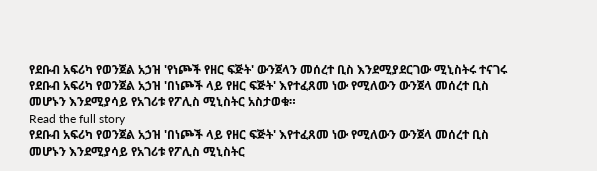የደቡብ አፍሪካ የወንጀል አኃዝ 'የነጮች የዘር ፍጅት' ውንጀላን መሰረተ ቢስ እንደሚያደርገው ሚኒስትሩ ተናገሩ
የደቡብ አፍሪካ የወንጀል አኃዝ 'በነጮች ላይ የዘር ፍጅት' እየተፈጸመ ነው የሚለውን ውንጀላ መሰረተ ቢስ መሆኑን እንደሚያሳይ የአገሪቱ የፖሊስ ሚኒስትር አስታወቁ።
Read the full story
የደቡብ አፍሪካ የወንጀል አኃዝ 'በነጮች ላይ የዘር ፍጅት' እየተፈጸመ ነው የሚለውን ውንጀላ መሰረተ ቢስ መሆኑን እንደሚያሳይ የአገሪቱ የፖሊስ ሚኒስትር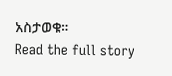አስታወቁ።
Read the full story